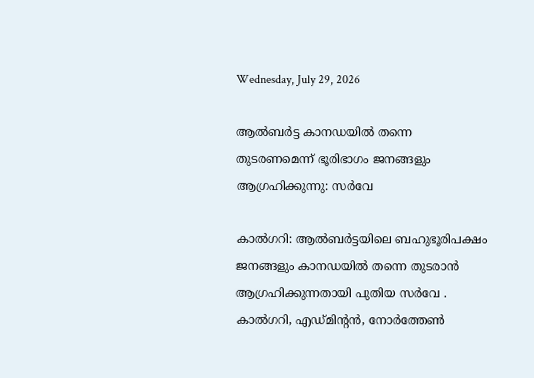Wednesday, July 29, 2026

ആല്‍ബര്‍ട്ട കാനഡയില്‍ തന്നെ തുടരണമെന്ന് ഭൂരിഭാഗം ജനങ്ങളും ആഗ്രഹിക്കുന്നു: സര്‍വേ

കാല്‍ഗറി: ആല്‍ബര്‍ട്ടയിലെ ബഹുഭൂരിപക്ഷം ജനങ്ങളും കാനഡയില്‍ തന്നെ തുടരാന്‍ ആഗ്രഹിക്കുന്നതായി പുതിയ സര്‍വേ . കാല്‍ഗറി, എഡ്മിന്റന്‍, നോര്‍ത്തേണ്‍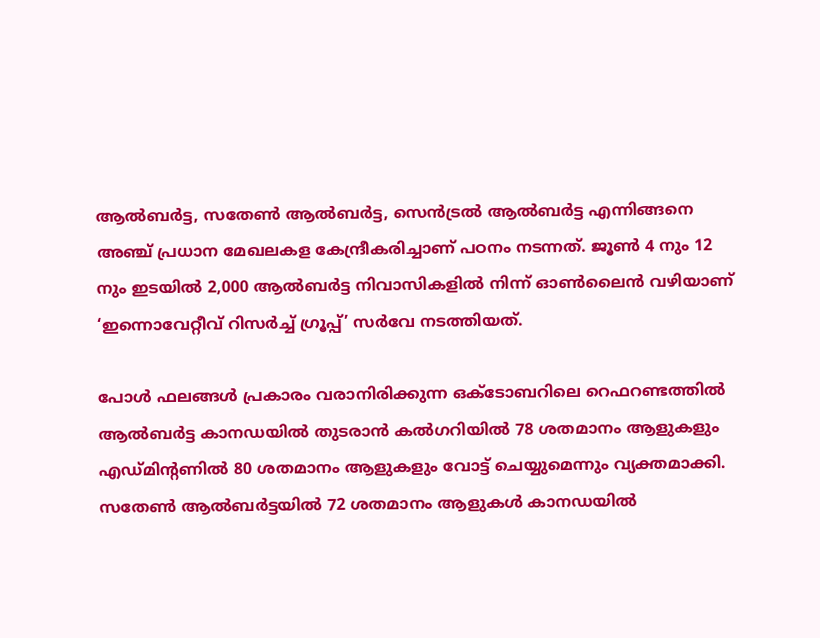ആല്‍ബര്‍ട്ട, സതേണ്‍ ആല്‍ബര്‍ട്ട, സെന്‍ട്രല്‍ ആല്‍ബര്‍ട്ട എന്നിങ്ങനെ അഞ്ച് പ്രധാന മേഖലകള കേന്ദ്രീകരിച്ചാണ് പഠനം നടന്നത്. ജൂണ്‍ 4 നും 12 നും ഇടയില്‍ 2,000 ആല്‍ബര്‍ട്ട നിവാസികളില്‍ നിന്ന് ഓണ്‍ലൈന്‍ വഴിയാണ് ‘ഇന്നൊവേറ്റീവ് റിസര്‍ച്ച് ഗ്രൂപ്പ്’ സര്‍വേ നടത്തിയത്.

പോള്‍ ഫലങ്ങള്‍ പ്രകാരം വരാനിരിക്കുന്ന ഒക്ടോബറിലെ റെഫറണ്ടത്തില്‍ ആല്‍ബര്‍ട്ട കാനഡയില്‍ തുടരാന്‍ കല്‍ഗറിയില്‍ 78 ശതമാനം ആളുകളും എഡ്മിന്റണില്‍ 80 ശതമാനം ആളുകളും വോട്ട് ചെയ്യുമെന്നും വ്യക്തമാക്കി. സതേണ്‍ ആല്‍ബര്‍ട്ടയില്‍ 72 ശതമാനം ആളുകള്‍ കാനഡയില്‍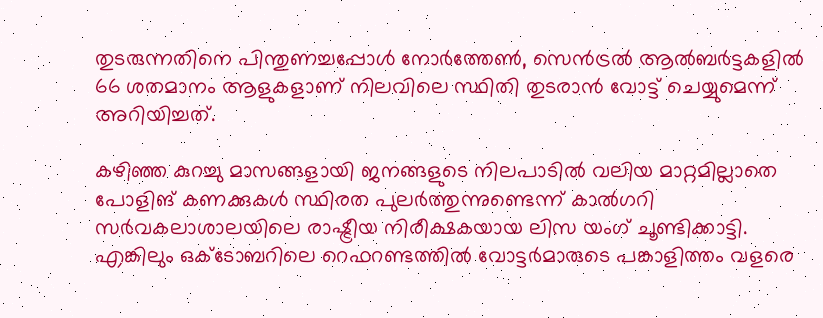തുടരുന്നതിനെ പിന്തുണച്ചപ്പോള്‍ നോര്‍ത്തേണ്‍, സെന്‍ട്രല്‍ ആല്‍ബര്‍ട്ടകളില്‍ 66 ശതമാനം ആളുകളാണ് നിലവിലെ സ്ഥിതി തുടരാന്‍ വോട്ട് ചെയ്യുമെന്ന് അറിയിച്ചത്.

കഴിഞ്ഞ കുറച്ചു മാസങ്ങളായി ജനങ്ങളുടെ നിലപാടില്‍ വലിയ മാറ്റമില്ലാതെ പോളിങ് കണക്കുകള്‍ സ്ഥിരത പുലര്‍ത്തുന്നുണ്ടെന്ന് കാല്‍ഗറി സര്‍വകലാശാലയിലെ രാഷ്ട്രീയ നിരീക്ഷകയായ ലിസ യംഗ് ചൂണ്ടിക്കാട്ടി. എങ്കിലും ഒക്ടോബറിലെ റെഫറണ്ടത്തില്‍ വോട്ടര്‍മാരുടെ പങ്കാളിത്തം വളരെ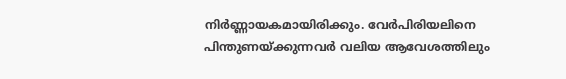നിര്‍ണ്ണായകമായിരിക്കും. വേര്‍പിരിയലിനെ പിന്തുണയ്ക്കുന്നവര്‍ വലിയ ആവേശത്തിലും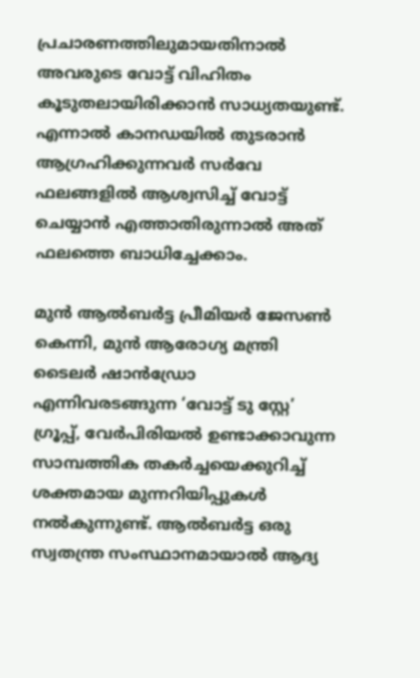പ്രചാരണത്തിലുമായതിനാല്‍ അവരുടെ വോട്ട് വിഹിതം കൂടുതലായിരിക്കാന്‍ സാധ്യതയുണ്ട്. എന്നാല്‍ കാനഡയില്‍ തുടരാന്‍ ആഗ്രഹിക്കുന്നവര്‍ സര്‍വേ ഫലങ്ങളില്‍ ആശ്വസിച്ച് വോട്ട് ചെയ്യാന്‍ എത്താതിരുന്നാല്‍ അത് ഫലത്തെ ബാധിച്ചേക്കാം.

മുന്‍ ആല്‍ബര്‍ട്ട പ്രീമിയര്‍ ജേസണ്‍ കെന്നി, മുന്‍ ആരോഗ്യ മന്ത്രി ടൈലര്‍ ഷാന്‍ഡ്രോ എന്നിവരടങ്ങുന്ന ‘വോട്ട് ടു സ്റ്റേ’ ഗ്രൂപ്പ്, വേര്‍പിരിയല്‍ ഉണ്ടാക്കാവുന്ന സാമ്പത്തിക തകര്‍ച്ചയെക്കുറിച്ച് ശക്തമായ മുന്നറിയിപ്പുകള്‍ നല്‍കുന്നുണ്ട്. ആല്‍ബര്‍ട്ട ഒരു സ്വതന്ത്ര സംസ്ഥാനമായാല്‍ ആദ്യ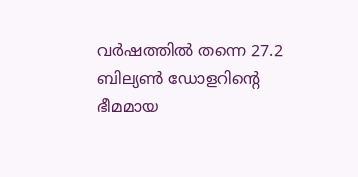വര്‍ഷത്തില്‍ തന്നെ 27.2 ബില്യണ്‍ ഡോളറിന്റെ ഭീമമായ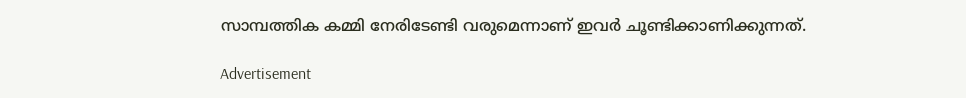സാമ്പത്തിക കമ്മി നേരിടേണ്ടി വരുമെന്നാണ് ഇവര്‍ ചൂണ്ടിക്കാണിക്കുന്നത്.

Advertisement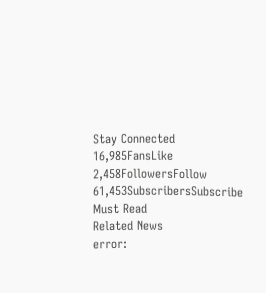Stay Connected
16,985FansLike
2,458FollowersFollow
61,453SubscribersSubscribe
Must Read
Related News
error: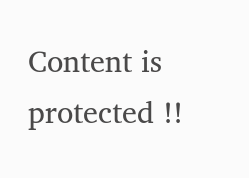Content is protected !!